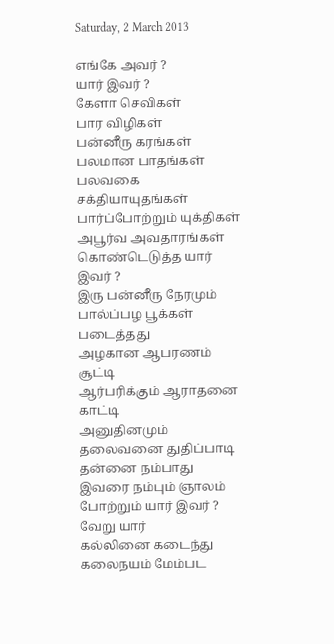Saturday, 2 March 2013

எங்கே அவர் ?
யார் இவர் ?
கேளா செவிகள்
பார விழிகள்
பன்னீரு கரங்கள்
பலமான பாதங்கள்
பலவகை சக்தியாயுதங்கள்
பார்ப்போற்றும் யுக்திகள்
அபூர்வ அவதாரங்கள்
கொண்டெடுத்த யார் இவர் ?
இரு பன்னீரு நேரமும்
பால்ப்பழ பூக்கள் படைத்தது
அழகான ஆபரணம் சூட்டி
ஆர்பரிக்கும் ஆராதனை காட்டி
அனுதினமும்
தலைவனை துதிப்பாடி
தன்னை நம்பாது
இவரை நம்பும் ஞாலம்
போற்றும் யார் இவர் ?
வேறு யார்
கல்லினை கடைந்து
கலைநயம் மேம்பட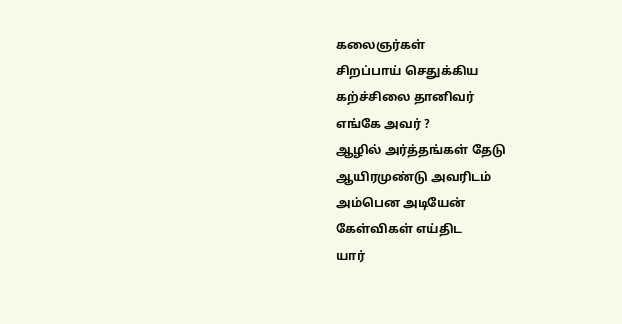கலைஞர்கள்
சிறப்பாய் செதுக்கிய
கற்ச்சிலை தானிவர்
எங்கே அவர் ?
ஆழில் அர்த்தங்கள் தேடு
ஆயிரமுண்டு அவரிடம்
அம்பென அடியேன்
கேள்விகள் எய்திட
யார்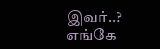இவர்..?
எங்கே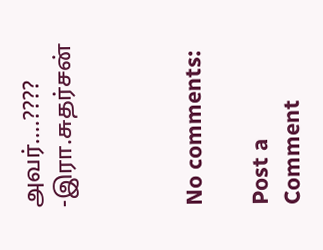அவர்....????
-இரா.சுதர்சன்



No comments:

Post a Comment